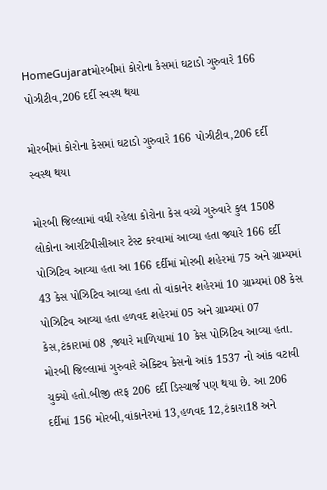HomeGujaratમોરબીમાં કોરોના કેસમાં ઘટાડો ગુરુવારે 166 પોઝીટીવ,206 દર્દી સ્વસ્થ થયા

મોરબીમાં કોરોના કેસમાં ઘટાડો ગુરુવારે 166 પોઝીટીવ,206 દર્દી સ્વસ્થ થયા

મોરબી જિલ્લામાં વધી રહેલા કોરોના કેસ વચ્ચે ગુરુવારે કુલ 1508 લોકોના આરટિપીસીઆર ટેસ્ટ કરવામાં આવ્યા હતા જ્યારે 166 દર્દી પોઝિટિવ આવ્યા હતા આ 166 દર્દીમાં મોરબી શહેરમાં 75 અને ગ્રામ્યમાં 43 કેસ પોઝિટિવ આવ્યા હતા તો વાંકાનેર શહેરમાં 10 ગ્રામ્યમાં 08 કેસ પોઝિટિવ આવ્યા હતા હળવદ શહેરમાં 05 અને ગ્રામ્યમાં 07 કેસ,ટંકારામાં 08 ,જ્યારે માળિયામાં 10 કેસ પોઝિટિવ આવ્યા હતા. મોરબી જિલ્લામાં ગુરુવારે એક્ટિવ કેસનો આંક 1537 નો આંક વટાવી ચુક્યો હતો.બીજી તરફ 206 દર્દી ડિસ્ચાર્જ પણ થયા છે. આ 206 દર્દીમાં 156 મોરબી,વાંકાનેરમાં 13,હળવદ 12,ટંકારા18 અને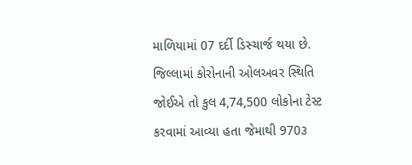માળિયામાં 07 દર્દી ડિસ્ચાર્જ થયા છે. જિલ્લામાં કોરોનાની ઓલઅવર સ્થિતિ જોઈએ તો કુલ 4,74,500 લોકોના ટેસ્ટ કરવામાં આવ્યા હતા જેમાથી 970૩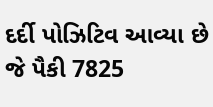દર્દી પોઝિટિવ આવ્યા છે જે પૈકી 7825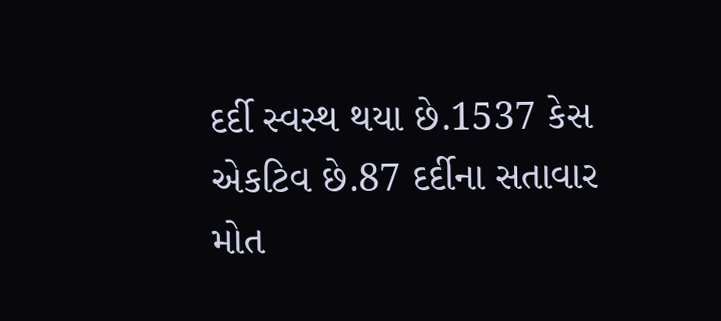દર્દી સ્વસ્થ થયા છે.1537 કેસ એકટિવ છે.87 દર્દીના સતાવાર મોત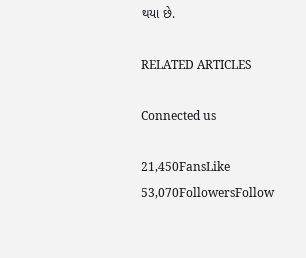થયા છે.

RELATED ARTICLES

Connected us

21,450FansLike
53,070FollowersFollow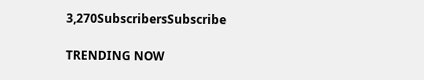3,270SubscribersSubscribe

TRENDING NOW